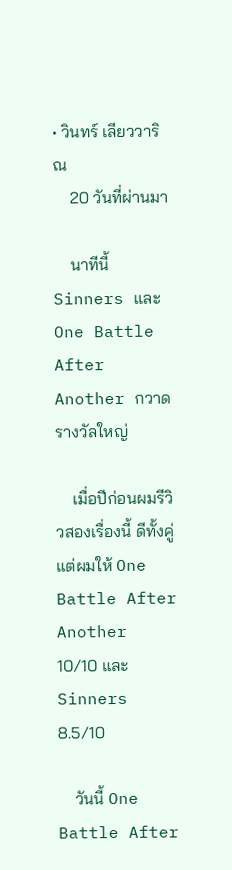• วินทร์ เลียววาริณ
    20 วันที่ผ่านมา

    นาทีนี้ Sinners และ One Battle After Another กวาดรางวัลใหญ่

    เมื่อปีก่อนผมรีวิวสองเรื่องนี้ ดีทั้งคู่ แต่ผมให้ One Battle After Another 10/10 และ Sinners 8.5/10

    วันนี้ One Battle After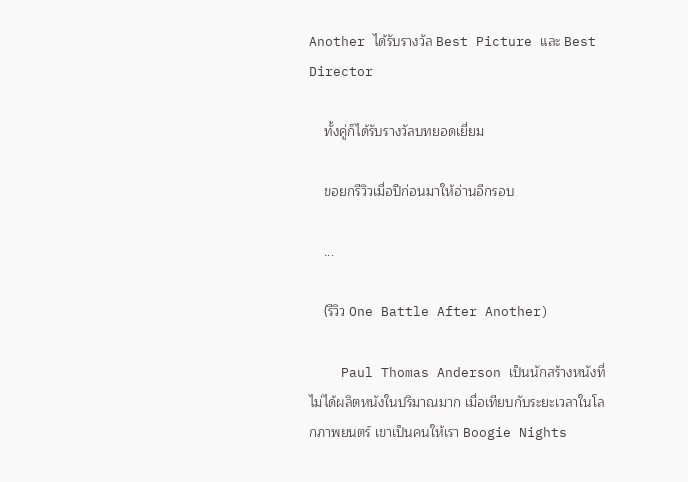Another ได้รับรางวัล Best Picture และ Best Director

    ทั้งคู่ก็ได้รับรางวัลบทยอดเยี่ยม

    ขอยกรีวิวเมื่อปีก่อนมาให้อ่านอีกรอบ

    ...

    (รีวิว One Battle After Another)

    Paul Thomas Anderson เป็นนักสร้างหนังที่ไม่ได้ผลิตหนังในปริมาณมาก เมื่อเทียบกับระยะเวลาในโลกภาพยนตร์ เขาเป็นคนให้เรา Boogie Nights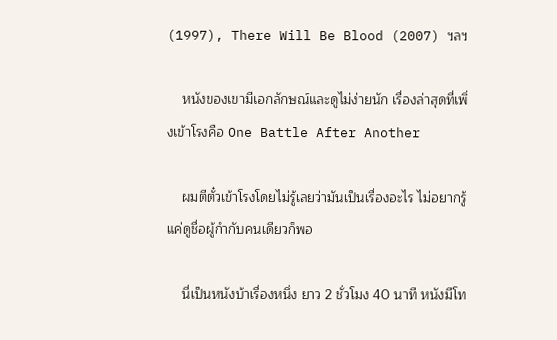(1997), There Will Be Blood (2007) ฯลฯ

    หนังของเขามีเอกลักษณ์และดูไม่ง่ายนัก เรื่องล่าสุดที่เพิ่งเข้าโรงคือ One Battle After Another

    ผมตีตั๋วเข้าโรงโดยไม่รู้เลยว่ามันเป็นเรื่องอะไร ไม่อยากรู้ แค่ดูชื่อผู้กำกับคนเดียวก็พอ

    นี่เป็นหนังบ้าเรื่องหนึ่ง ยาว 2 ชั่วโมง 40 นาที หนังมีโท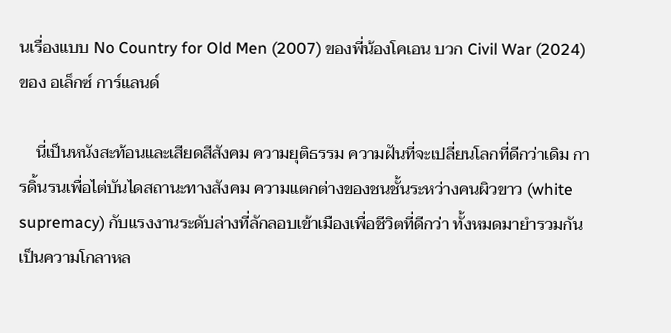นเรื่องแบบ No Country for Old Men (2007) ของพี่น้องโคเอน บวก Civil War (2024) ของ อเล็กซ์ การ์แลนด์

    นี่เป็นหนังสะท้อนและเสียดสีสังคม ความยุติธรรม ความฝันที่จะเปลี่ยนโลกที่ดีกว่าเดิม การดิ้นรนเพื่อไต่บันไดสถานะทางสังคม ความแตกต่างของชนชั้นระหว่างคนผิวขาว (white supremacy) กับแรงงานระดับล่างที่ลักลอบเข้าเมืองเพื่อชีวิตที่ดีกว่า ทั้งหมดมายำรวมกันเป็นความโกลาหล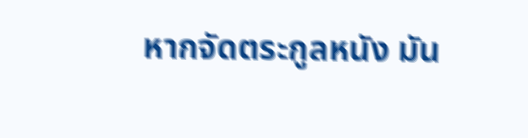หากจัดตระกูลหนัง มัน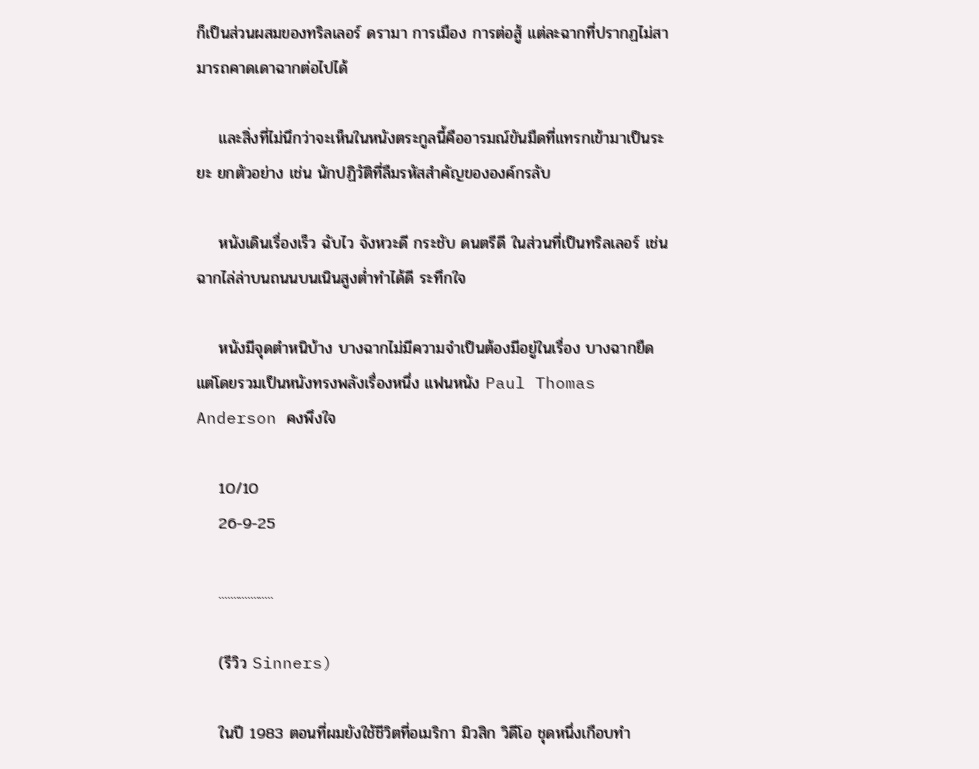ก็เป็นส่วนผสมของทริลเลอร์ ดรามา การเมือง การต่อสู้ แต่ละฉากที่ปรากฏไม่สามารถคาดเดาฉากต่อไปได้

    และสิ่งที่ไม่นึกว่าจะเห็นในหนังตระกูลนี้คืออารมณ์ขันมืดที่แทรกเข้ามาเป็นระยะ ยกตัวอย่าง เช่น นักปฏิวัติที่ลืมรหัสสำคัญขององค์กรลับ

    หนังเดินเรื่องเร็ว ฉับไว จังหวะดี กระชับ ดนตรีดี ในส่วนที่เป็นทริลเลอร์ เช่น ฉากไล่ล่าบนถนนบนเนินสูงต่ำทำได้ดี ระทึกใจ

    หนังมีจุดตำหนิบ้าง บางฉากไม่มีความจำเป็นต้องมีอยู่ในเรื่อง บางฉากยืด แต่โดยรวมเป็นหนังทรงพลังเรื่องหนึ่ง แฟนหนัง Paul Thomas Anderson คงพึงใจ

    10/10
    26-9-25

    ...................

    (รีวิว Sinners)

    ในปี 1983 ตอนที่ผมยังใช้ชีวิตที่อเมริกา มิวสิก วิดีโอ ชุดหนึ่งเกือบทำ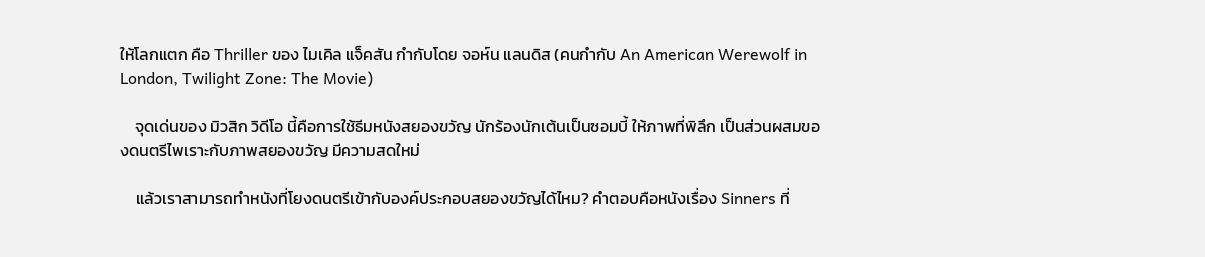ให้โลกแตก คือ Thriller ของ ไมเคิล แจ็คสัน กำกับโดย จอห์น แลนดิส (คนกำกับ An American Werewolf in London, Twilight Zone: The Movie)

    จุดเด่นของ มิวสิก วิดีโอ นี้คือการใช้ธีมหนังสยองขวัญ นักร้องนักเต้นเป็นซอมบี้ ให้ภาพที่พิลึก เป็นส่วนผสมของดนตรีไพเราะกับภาพสยองขวัญ มีความสดใหม่

    แล้วเราสามารถทำหนังที่โยงดนตรีเข้ากับองค์ประกอบสยองขวัญได้ไหม? คำตอบคือหนังเรื่อง Sinners ที่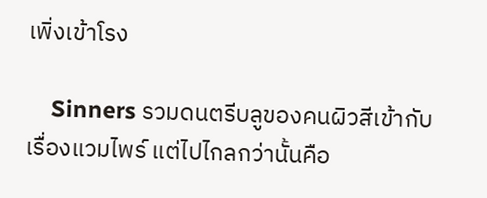เพิ่งเข้าโรง

    Sinners รวมดนตรีบลูของคนผิวสีเข้ากับเรื่องแวมไพร์ แต่ไปไกลกว่านั้นคือ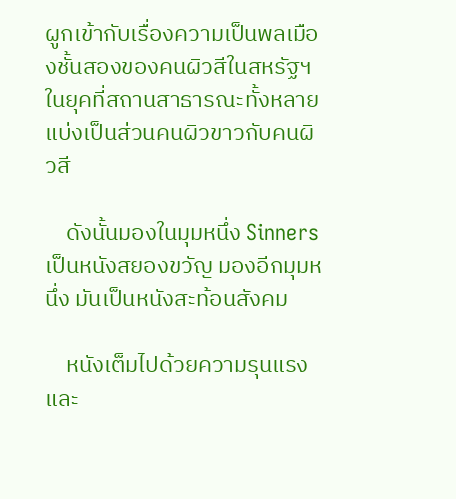ผูกเข้ากับเรื่องความเป็นพลเมืองชั้นสองของคนผิวสีในสหรัฐฯ ในยุคที่สถานสาธารณะทั้งหลายแบ่งเป็นส่วนคนผิวขาวกับคนผิวสี

    ดังนั้นมองในมุมหนึ่ง Sinners เป็นหนังสยองขวัญ มองอีกมุมหนึ่ง มันเป็นหนังสะท้อนสังคม

    หนังเต็มไปด้วยความรุนแรงและ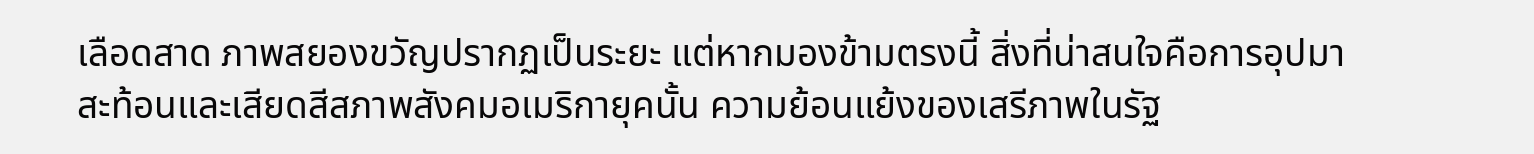เลือดสาด ภาพสยองขวัญปรากฏเป็นระยะ แต่หากมองข้ามตรงนี้ สิ่งที่น่าสนใจคือการอุปมา สะท้อนและเสียดสีสภาพสังคมอเมริกายุคนั้น ความย้อนแย้งของเสรีภาพในรัฐ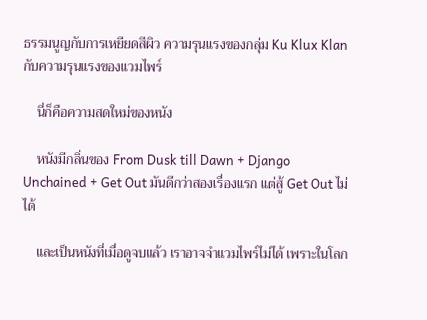ธรรมนูญกับการเหยียดสีผิว ความรุนแรงของกลุ่ม Ku Klux Klan กับความรุนแรงของแวมไพร์

    นี่ก็คือความสดใหม่ของหนัง

    หนังมีกลิ่นของ From Dusk till Dawn + Django Unchained + Get Out มันดีกว่าสองเรื่องแรก แต่สู้ Get Out ไม่ได้

    และเป็นหนังที่เมื่อดูจบแล้ว เราอาจจำแวมไพร์ไม่ได้ เพราะในโลก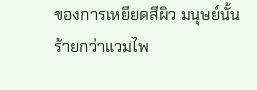ของการเหยียดสีผิว มนุษย์นั้นร้ายกว่าแวมไพ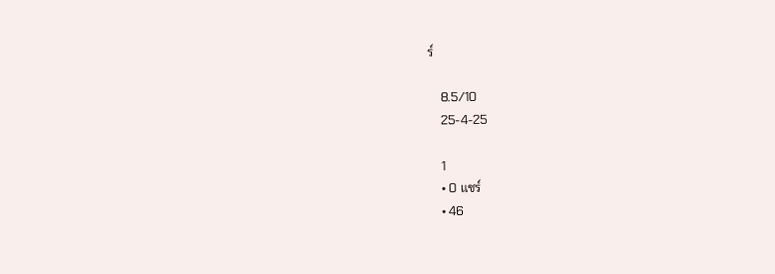ร์

    8.5/10
    25-4-25

    1
    • 0 แชร์
    • 46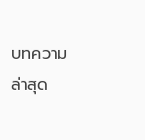บทความล่าสุด